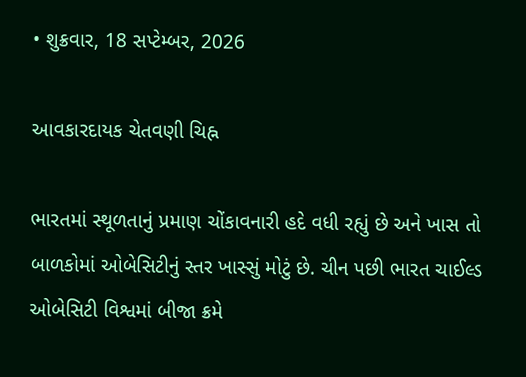• શુક્રવાર, 18 સપ્ટેમ્બર, 2026

આવકારદાયક ચેતવણી ચિહ્ન

ભારતમાં સ્થૂળતાનું પ્રમાણ ચોંકાવનારી હદે વધી રહ્યું છે અને ખાસ તો બાળકોમાં ઓબેસિટીનું સ્તર ખાસ્સું મોટું છે. ચીન પછી ભારત ચાઈલ્ડ ઓબેસિટી વિશ્વમાં બીજા ક્રમે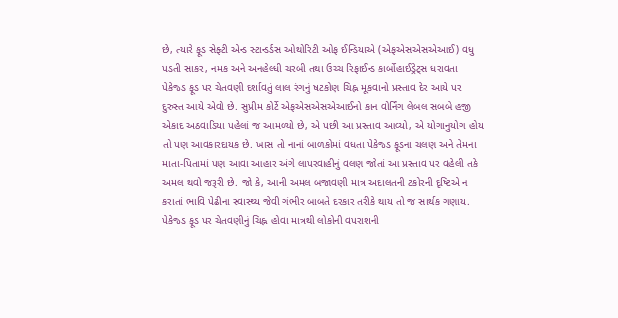છે, ત્યારે ફૂડ સેફ્ટી એન્ડ સ્ટાન્ડર્ડસ ઓથોરિટી ઓફ ઈન્ડિયાએ (એફએસએસએઆઈ) વધુ પડતી સાકર, નમક અને અનહેલ્ધી ચરબી તથા ઉચ્ચ રિફાઈન્ડ કાર્બોહાઈડ્રેટ્સ ધરાવતા પેકેજ્ડ ફૂડ પર ચેતવણી દર્શાવતું લાલ રંગનું ષટકોણ ચિહ્ન મૂકવાનો પ્રસ્તાવ દેર આયે પર દુરુસ્ત આયે એવો છે. સુપ્રીમ કોર્ટે એફએસએસએઆઈનો કાન વોર્નિંગ લેબલ સબબે હજી એકાદ અઠવાડિયા પહેલાં જ આમળ્યો છે, એ પછી આ પ્રસ્તાવ આવ્યો, એ યોગાનુયોગ હોય તો પણ આવકારદાયક છે. ખાસ તો નાનાં બાળકોમાં વધતા પેકેજ્ડ ફૂડના ચલણ અને તેમના માતા-પિતામાં પણ આવા આહાર અંગે લાપરવાહીનું વલણ જોતાં આ પ્રસ્તાવ પર વહેલી તકે અમલ થવો જરૂરી છે. જો કે, આની અમલ બજાવણી માત્ર અદાલતની ટકોરની દૃષ્ટિએ ન કરાતાં ભાવિ પેઢીના સ્વાસ્થ્ય જેવી ગંભીર બાબતે દરકાર તરીકે થાય તો જ સાર્થક ગણાય. પેકેજ્ડ ફૂડ પર ચેતવણીનું ચિહ્ન હોવા માત્રથી લોકોની વપરાશની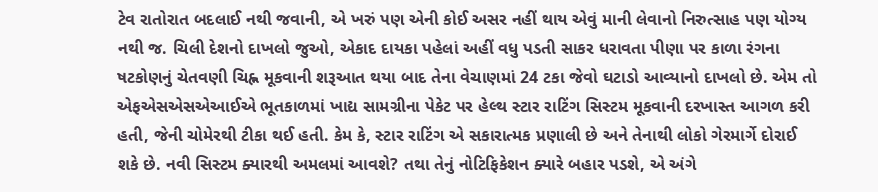ટેવ રાતોરાત બદલાઈ નથી જવાની, એ ખરું પણ એની કોઈ અસર નહીં થાય એવું માની લેવાનો નિરુત્સાહ પણ યોગ્ય નથી જ. ચિલી દેશનો દાખલો જુઓ, એકાદ દાયકા પહેલાં અહીં વધુ પડતી સાકર ધરાવતા પીણા પર કાળા રંગના ષટકોણનું ચેતવણી ચિહ્ન મૂકવાની શરૂઆત થયા બાદ તેના વેચાણમાં 24 ટકા જેવો ઘટાડો આવ્યાનો દાખલો છે. એમ તો એફએસએસએઆઈએ ભૂતકાળમાં ખાદ્ય સામગ્રીના પેકેટ પર હેલ્થ સ્ટાર રાટિંગ સિસ્ટમ મૂકવાની દરખાસ્ત આગળ કરી હતી, જેની ચોમેરથી ટીકા થઈ હતી. કેમ કે, સ્ટાર રાટિંગ એ સકારાત્મક પ્રણાલી છે અને તેનાથી લોકો ગેરમાર્ગે દોરાઈ શકે છે. નવી સિસ્ટમ ક્યારથી અમલમાં આવશે? તથા તેનું નોટિફિકેશન ક્યારે બહાર પડશે, એ અંગે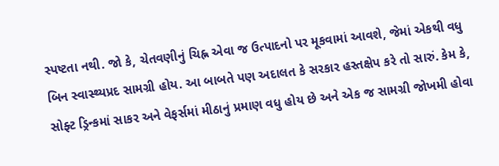સ્પષ્ટતા નથી. જો કે, ચેતવણીનું ચિહ્ન એવા જ ઉત્પાદનો પર મૂકવામાં આવશે, જેમાં એકથી વધુ બિન સ્વાસ્થ્યપ્રદ સામગ્રી હોય. આ બાબતે પણ અદાલત કે સરકાર હસ્તક્ષેપ કરે તો સારું. કેમ કે, સોફ્ટ ડ્રિન્કમાં સાકર અને વેફર્સમાં મીઠાનું પ્રમાણ વધુ હોય છે અને એક જ સામગ્રી જોખમી હોવા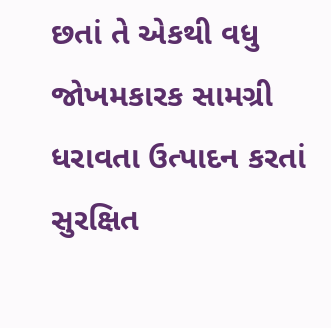છતાં તે એકથી વધુ જોખમકારક સામગ્રી ધરાવતા ઉત્પાદન કરતાં સુરક્ષિત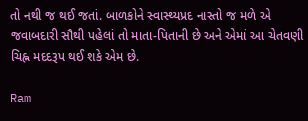તો નથી જ થઈ જતાં. બાળકોને સ્વાસ્થ્યપ્રદ નાસ્તો જ મળે એ જવાબદારી સૌથી પહેલાં તો માતા-પિતાની છે અને એમાં આ ચેતવણી ચિહ્ન મદદરૂપ થઈ શકે એમ છે.

Ram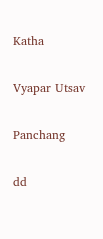Katha

Vyapar Utsav

Panchang

dd